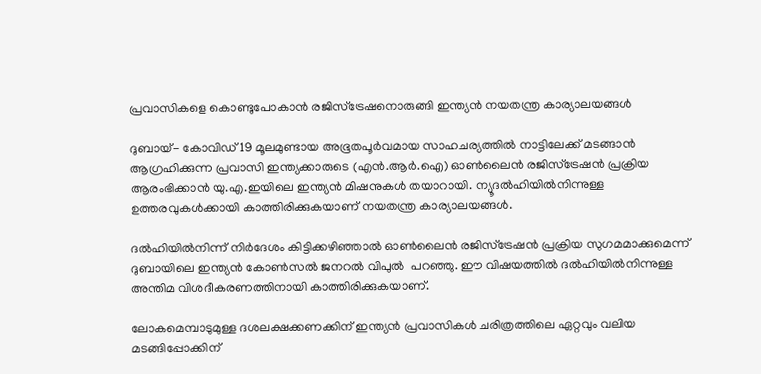പ്രവാസികളെ കൊണ്ടുപോകാന്‍ രജിസ്‌ട്രേഷനൊരുങ്ങി ഇന്ത്യന്‍ നയതന്ത്ര കാര്യാലയങ്ങള്‍

ദുബായ്- കോവിഡ് 19 മൂലമുണ്ടായ അഭൂതപൂര്‍വമായ സാഹചര്യത്തില്‍ നാട്ടിലേക്ക് മടങ്ങാന്‍ ആഗ്രഹിക്കുന്ന പ്രവാസി ഇന്ത്യക്കാരുടെ (എന്‍.ആര്‍.ഐ) ഓണ്‍ലൈന്‍ രജിസ്‌ട്രേഷന്‍ പ്രക്രിയ ആരംഭിക്കാന്‍ യു.എ.ഇയിലെ ഇന്ത്യന്‍ മിഷനുകള്‍ തയാറായി. ന്യൂദല്‍ഹിയില്‍നിന്നുള്ള ഉത്തരവുകള്‍ക്കായി കാത്തിരിക്കുകയാണ് നയതന്ത്ര കാര്യാലയങ്ങള്‍.

ദല്‍ഹിയില്‍നിന്ന് നിര്‍ദേശം കിട്ടിക്കഴിഞ്ഞാല്‍ ഓണ്‍ലൈന്‍ രജിസ്‌ട്രേഷന്‍ പ്രക്രിയ സുഗമമാക്കുമെന്ന് ദുബായിലെ ഇന്ത്യന്‍ കോണ്‍സല്‍ ജനറല്‍ വിപുല്‍  പറഞ്ഞു. ഈ വിഷയത്തില്‍ ദല്‍ഹിയില്‍നിന്നുള്ള അന്തിമ വിശദീകരണത്തിനായി കാത്തിരിക്കുകയാണ്.

ലോകമെമ്പാടുമുള്ള ദശലക്ഷക്കണക്കിന് ഇന്ത്യന്‍ പ്രവാസികള്‍ ചരിത്രത്തിലെ ഏറ്റവും വലിയ മടങ്ങിപ്പോക്കിന്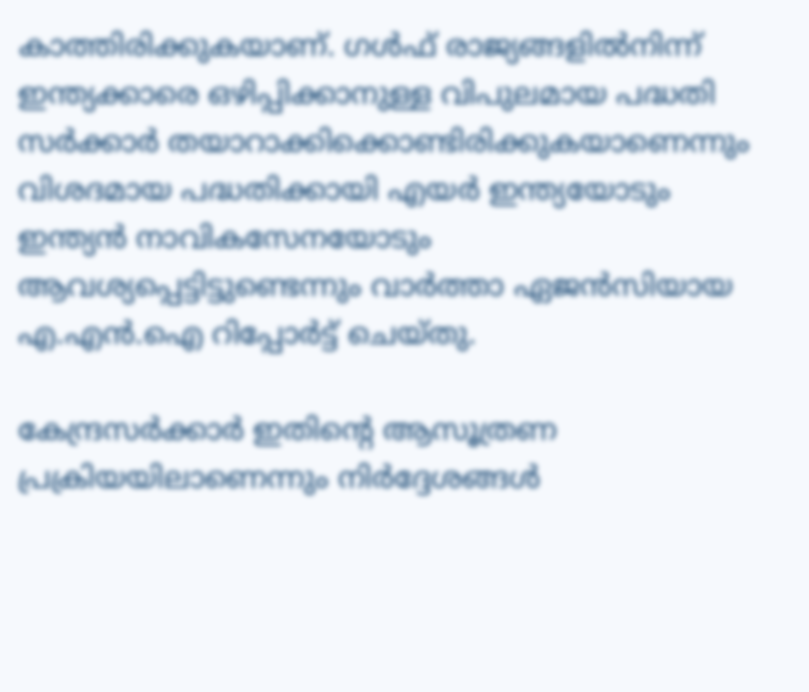കാത്തിരിക്കുകയാണ്. ഗള്‍ഫ് രാജ്യങ്ങളില്‍നിന്ന് ഇന്ത്യക്കാരെ ഒഴിപ്പിക്കാനുള്ള വിപുലമായ പദ്ധതി സര്‍ക്കാര്‍ തയാറാക്കിക്കൊണ്ടിരിക്കുകയാണെന്നും വിശദമായ പദ്ധതിക്കായി എയര്‍ ഇന്ത്യയോടും ഇന്ത്യന്‍ നാവികസേനയോടും ആവശ്യപ്പെട്ടിട്ടുണ്ടെന്നും വാര്‍ത്താ ഏജന്‍സിയായ എ.എന്‍.ഐ റിപ്പോര്‍ട്ട് ചെയ്തു.

കേന്ദ്രസര്‍ക്കാര്‍ ഇതിന്റെ ആസൂത്രണ പ്രക്രിയയിലാണെന്നും നിര്‍ദ്ദേശങ്ങള്‍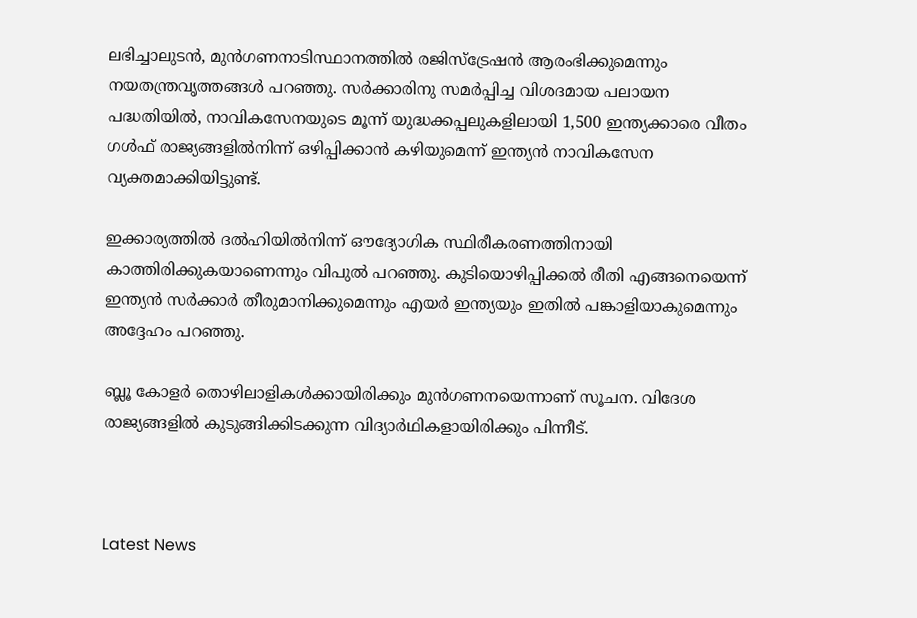ലഭിച്ചാലുടന്‍, മുന്‍ഗണനാടിസ്ഥാനത്തില്‍ രജിസ്‌ട്രേഷന്‍ ആരംഭിക്കുമെന്നും നയതന്ത്രവൃത്തങ്ങള്‍ പറഞ്ഞു. സര്‍ക്കാരിനു സമര്‍പ്പിച്ച വിശദമായ പലായന പദ്ധതിയില്‍, നാവികസേനയുടെ മൂന്ന് യുദ്ധക്കപ്പലുകളിലായി 1,500 ഇന്ത്യക്കാരെ വീതം ഗള്‍ഫ് രാജ്യങ്ങളില്‍നിന്ന് ഒഴിപ്പിക്കാന്‍ കഴിയുമെന്ന് ഇന്ത്യന്‍ നാവികസേന വ്യക്തമാക്കിയിട്ടുണ്ട്.

ഇക്കാര്യത്തില്‍ ദല്‍ഹിയില്‍നിന്ന് ഔദ്യോഗിക സ്ഥിരീകരണത്തിനായി കാത്തിരിക്കുകയാണെന്നും വിപുല്‍ പറഞ്ഞു. കുടിയൊഴിപ്പിക്കല്‍ രീതി എങ്ങനെയെന്ന് ഇന്ത്യന്‍ സര്‍ക്കാര്‍ തീരുമാനിക്കുമെന്നും എയര്‍ ഇന്ത്യയും ഇതില്‍ പങ്കാളിയാകുമെന്നും അദ്ദേഹം പറഞ്ഞു.

ബ്ലൂ കോളര്‍ തൊഴിലാളികള്‍ക്കായിരിക്കും മുന്‍ഗണനയെന്നാണ് സൂചന. വിദേശ രാജ്യങ്ങളില്‍ കുടുങ്ങിക്കിടക്കുന്ന വിദ്യാര്‍ഥികളായിരിക്കും പിന്നീട്.



Latest News